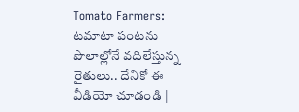Tomato Farmers: టమాటా పంటను పొలాల్లోనే వదిలేస్తున్న రైతులు.. దేనికో ఈ వీడియో చూడండి |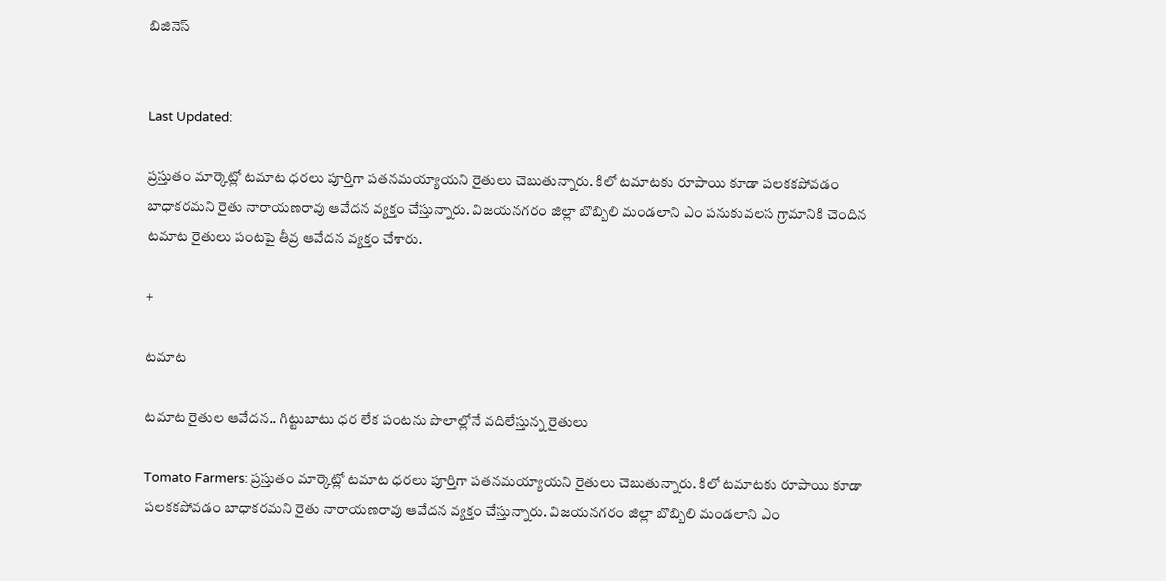బిజినెస్


Last Updated:

ప్రస్తుతం మార్కెట్లో టమాట ధరలు పూర్తిగా పతనమయ్యాయని రైతులు చెబుతున్నారు. కిలో టమాటకు రూపాయి కూడా పలకకపోవడం బాధాకరమని రైతు నారాయణరావు ఆవేదన వ్యక్తం చేస్తున్నారు. విజయనగరం జిల్లా బొబ్బిలి మండలాని ఎం పనుకువలస గ్రామానికి చెందిన టమాట రైతులు పంటపై తీవ్ర ఆవేదన వ్యక్తం చేశారు.

+

టమాట

టమాట రైతుల ఆవేదన.. గిట్టుబాటు ధర లేక పంటను పొలాల్లోనే వదిలేస్తున్న రైతులు

Tomato Farmers: ప్రస్తుతం మార్కెట్లో టమాట ధరలు పూర్తిగా పతనమయ్యాయని రైతులు చెబుతున్నారు. కిలో టమాటకు రూపాయి కూడా పలకకపోవడం బాధాకరమని రైతు నారాయణరావు ఆవేదన వ్యక్తం చేస్తున్నారు. విజయనగరం జిల్లా బొబ్బిలి మండలాని ఎం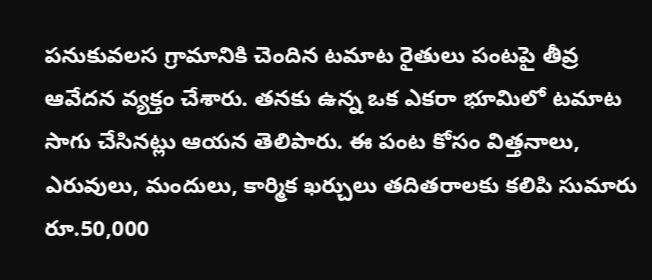పనుకువలస గ్రామానికి చెందిన టమాట రైతులు పంటపై తీవ్ర ఆవేదన వ్యక్తం చేశారు. తనకు ఉన్న ఒక ఎకరా భూమిలో టమాట సాగు చేసినట్లు ఆయన తెలిపారు. ఈ పంట కోసం విత్తనాలు, ఎరువులు, మందులు, కార్మిక ఖర్చులు తదితరాలకు కలిపి సుమారు రూ.50,000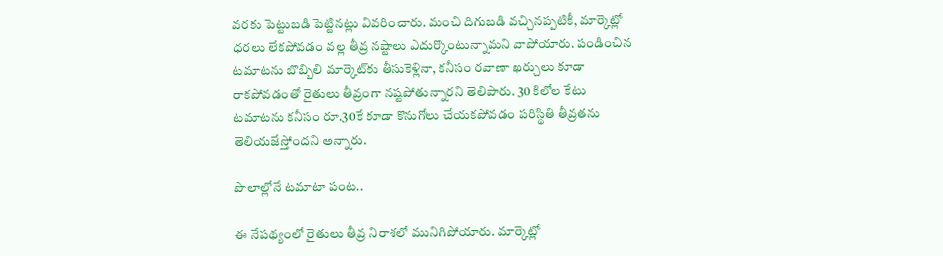వరకు పెట్టుబడి పెట్టినట్లు వివరించారు. మంచి దిగుబడి వచ్చినప్పటికీ, మార్కెట్లో ధరలు లేకపోవడం వల్ల తీవ్ర నష్టాలు ఎదుర్కొంటున్నామని వాపోయారు. పండించిన టమాటను బొబ్బిలి మార్కెట్‌కు తీసుకెళ్లినా, కనీసం రవాణా ఖర్చులు కూడా రాకపోవడంతో రైతులు తీవ్రంగా నష్టపోతున్నారని తెలిపారు. 30 కిలోల కేటు టమాటను కనీసం రూ.30కే కూడా కొనుగోలు చేయకపోవడం పరిస్థితి తీవ్రతను తెలియజేస్తోందని అన్నారు.

పొలాల్లోనే టమాటా పంట..

ఈ నేపథ్యంలో రైతులు తీవ్ర నిరాశలో మునిగిపోయారు. మార్కెట్లో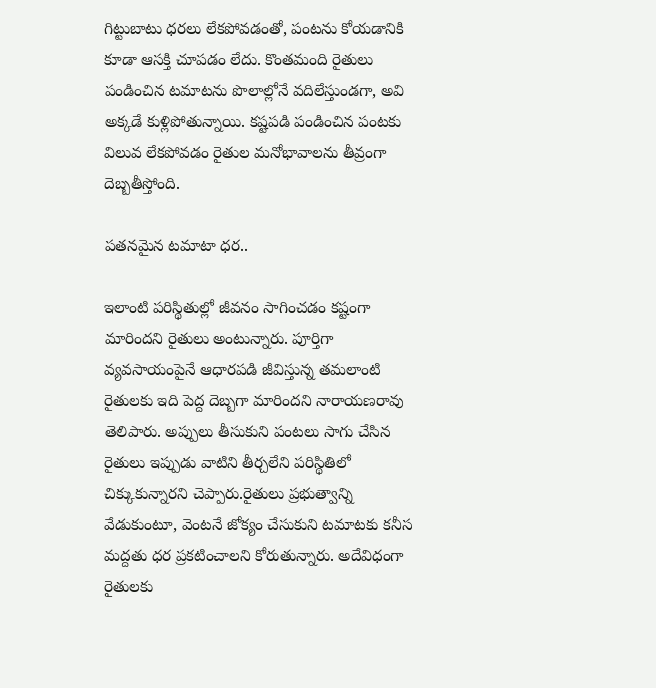గిట్టుబాటు ధరలు లేకపోవడంతో, పంటను కోయడానికి కూడా ఆసక్తి చూపడం లేదు. కొంతమంది రైతులు పండించిన టమాటను పొలాల్లోనే వదిలేస్తుండగా, అవి అక్కడే కుళ్లిపోతున్నాయి. కష్టపడి పండించిన పంటకు విలువ లేకపోవడం రైతుల మనోభావాలను తీవ్రంగా దెబ్బతీస్తోంది.

పతనమైన టమాటా ధర..

ఇలాంటి పరిస్థితుల్లో జీవనం సాగించడం కష్టంగా మారిందని రైతులు అంటున్నారు. పూర్తిగా వ్యవసాయంపైనే ఆధారపడి జీవిస్తున్న తమలాంటి రైతులకు ఇది పెద్ద దెబ్బగా మారిందని నారాయణరావు తెలిపారు. అప్పులు తీసుకుని పంటలు సాగు చేసిన రైతులు ఇప్పుడు వాటిని తీర్చలేని పరిస్థితిలో చిక్కుకున్నారని చెప్పారు.రైతులు ప్రభుత్వాన్ని వేడుకుంటూ, వెంటనే జోక్యం చేసుకుని టమాటకు కనీస మద్దతు ధర ప్రకటించాలని కోరుతున్నారు. అదేవిధంగా రైతులకు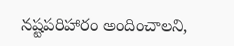నష్టపరిహారం అందించాలని,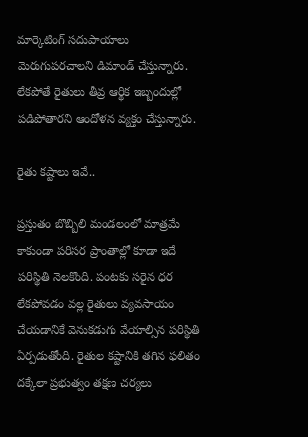మార్కెటింగ్ సదుపాయాలు మెరుగుపరచాలని డిమాండ్ చేస్తున్నారు. లేకపోతే రైతులు తీవ్ర ఆర్థిక ఇబ్బందుల్లో పడిపోతారని ఆందోళన వ్యక్తం చేస్తున్నారు.

రైతు కష్టాలు ఇవే..

ప్రస్తుతం బొబ్బిలి మండలంలో మాత్రమే కాకుండా పరిసర ప్రాంతాల్లో కూడా ఇదే పరిస్థితి నెలకొంది. పంటకు సరైన ధర లేకపోవడం వల్ల రైతులు వ్యవసాయం చేయడానికే వెనుకడుగు వేయాల్సిన పరిస్థితి ఏర్పడుతోంది. రైతుల కష్టానికి తగిన ఫలితం దక్కేలా ప్రభుత్వం తక్షణ చర్యలు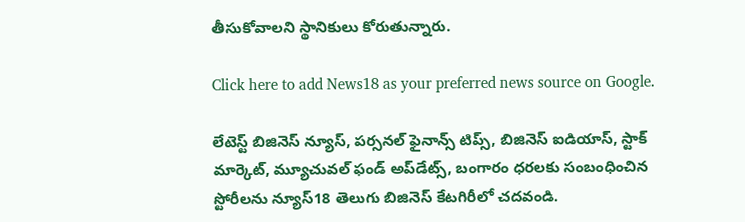తీసుకోవాలని స్థానికులు కోరుతున్నారు.

Click here to add News18 as your preferred news source on Google.

లేటెస్ట్ బిజినెస్ న్యూస్, పర్సనల్ ఫైనాన్స్ టిప్స్, బిజినెస్ ఐడియాస్, స్టాక్ మార్కెట్, మ్యూచువల్ ఫండ్ అప్‌డేట్స్, బంగారం ధరలకు సంబంధించిన స్టోరీలను న్యూస్18 తెలుగు బిజినెస్ కేటగిరీలో చదవండి.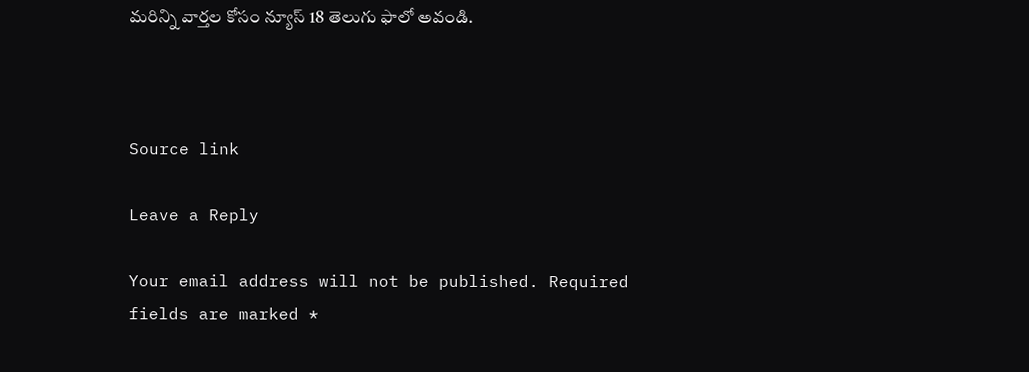మరిన్ని వార్తల కోసం న్యూస్ 18 తెలుగు ఫాలో అవండి.



Source link

Leave a Reply

Your email address will not be published. Required fields are marked *